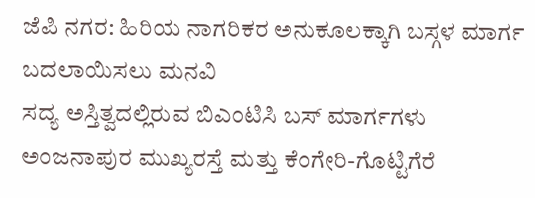ಜೆಪಿ ನಗರ: ಹಿರಿಯ ನಾಗರಿಕರ ಅನುಕೂಲಕ್ಕಾಗಿ ಬಸ್ಗಳ ಮಾರ್ಗ ಬದಲಾಯಿಸಲು ಮನವಿ
ಸದ್ಯ ಅಸ್ತಿತ್ವದಲ್ಲಿರುವ ಬಿಎಂಟಿಸಿ ಬಸ್ ಮಾರ್ಗಗಳು ಅಂಜನಾಪುರ ಮುಖ್ಯರಸ್ತೆ ಮತ್ತು ಕೆಂಗೇರಿ-ಗೊಟ್ಟಿಗೆರೆ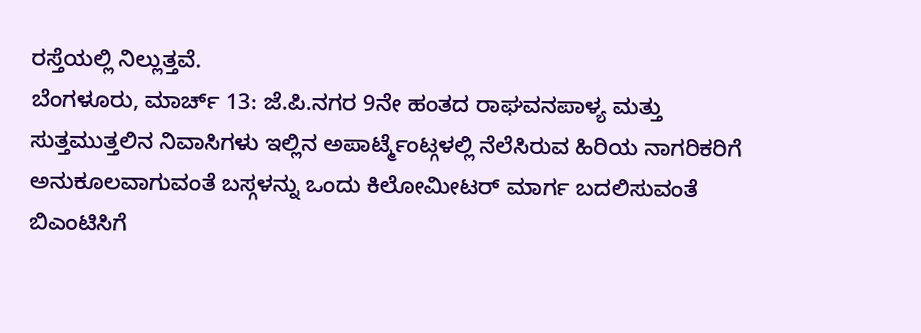ರಸ್ತೆಯಲ್ಲಿ ನಿಲ್ಲುತ್ತವೆ.
ಬೆಂಗಳೂರು, ಮಾರ್ಚ್ 13: ಜೆ.ಪಿ.ನಗರ 9ನೇ ಹಂತದ ರಾಘವನಪಾಳ್ಯ ಮತ್ತು ಸುತ್ತಮುತ್ತಲಿನ ನಿವಾಸಿಗಳು ಇಲ್ಲಿನ ಅಪಾರ್ಟ್ಮೆಂಟ್ಗಳಲ್ಲಿ ನೆಲೆಸಿರುವ ಹಿರಿಯ ನಾಗರಿಕರಿಗೆ ಅನುಕೂಲವಾಗುವಂತೆ ಬಸ್ಗಳನ್ನು ಒಂದು ಕಿಲೋಮೀಟರ್ ಮಾರ್ಗ ಬದಲಿಸುವಂತೆ ಬಿಎಂಟಿಸಿಗೆ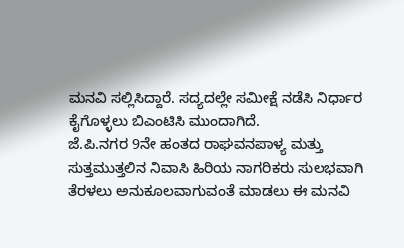ಮನವಿ ಸಲ್ಲಿಸಿದ್ದಾರೆ. ಸದ್ಯದಲ್ಲೇ ಸಮೀಕ್ಷೆ ನಡೆಸಿ ನಿರ್ಧಾರ ಕೈಗೊಳ್ಳಲು ಬಿಎಂಟಿಸಿ ಮುಂದಾಗಿದೆ.
ಜೆ.ಪಿ.ನಗರ 9ನೇ ಹಂತದ ರಾಘವನಪಾಳ್ಯ ಮತ್ತು ಸುತ್ತಮುತ್ತಲಿನ ನಿವಾಸಿ ಹಿರಿಯ ನಾಗರಿಕರು ಸುಲಭವಾಗಿ ತೆರಳಲು ಅನುಕೂಲವಾಗುವಂತೆ ಮಾಡಲು ಈ ಮನವಿ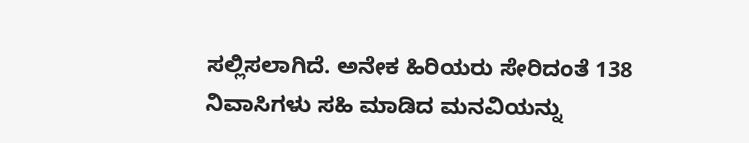ಸಲ್ಲಿಸಲಾಗಿದೆ. ಅನೇಕ ಹಿರಿಯರು ಸೇರಿದಂತೆ 138 ನಿವಾಸಿಗಳು ಸಹಿ ಮಾಡಿದ ಮನವಿಯನ್ನು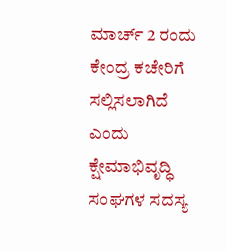ಮಾರ್ಚ್ 2 ರಂದು ಕೇಂದ್ರ ಕಚೇರಿಗೆ ಸಲ್ಲಿಸಲಾಗಿದೆ ಎಂದು ಕ್ಷೇಮಾಭಿವೃದ್ಧಿ ಸಂಘಗಳ ಸದಸ್ಯ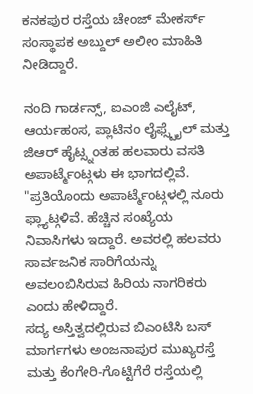ಕನಕಪುರ ರಸ್ತೆಯ ಚೇಂಜ್ ಮೇಕರ್ಸ್ ಸಂಸ್ಥಾಪಕ ಅಬ್ದುಲ್ ಅಲೀಂ ಮಾಹಿತಿ ನೀಡಿದ್ದಾರೆ.

ನಂದಿ ಗಾರ್ಡನ್ಸ್, ಐಎಂಜಿ ಎಲೈಟ್, ಆರ್ಯಹಂಸ, ಪ್ಲಾಟಿನಂ ಲೈಫ್ಸ್ಟೈಲ್ ಮತ್ತು ಜಿಆರ್ ಹೈಟ್ಸ್ನಂತಹ ಹಲವಾರು ವಸತಿ ಅಪಾರ್ಟ್ಮೆಂಟ್ಗಳು ಈ ಭಾಗದಲ್ಲಿವೆ. "ಪ್ರತಿಯೊಂದು ಅಪಾರ್ಟ್ಮೆಂಟ್ಗಳಲ್ಲಿ ನೂರು ಫ್ಲ್ಯಾಟ್ಗಳಿವೆ. ಹೆಚ್ಚಿನ ಸಂಖ್ಯೆಯ ನಿವಾಸಿಗಳು ಇದ್ದಾರೆ. ಅವರಲ್ಲಿ ಹಲವರು ಸಾರ್ವಜನಿಕ ಸಾರಿಗೆಯನ್ನು ಅವಲಂಬಿಸಿರುವ ಹಿರಿಯ ನಾಗರಿಕರು ಎಂದು ಹೇಳಿದ್ದಾರೆ.
ಸದ್ಯ ಅಸ್ತಿತ್ವದಲ್ಲಿರುವ ಬಿಎಂಟಿಸಿ ಬಸ್ ಮಾರ್ಗಗಳು ಅಂಜನಾಪುರ ಮುಖ್ಯರಸ್ತೆ ಮತ್ತು ಕೆಂಗೇರಿ-ಗೊಟ್ಟಿಗೆರೆ ರಸ್ತೆಯಲ್ಲಿ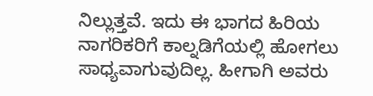ನಿಲ್ಲುತ್ತವೆ. ಇದು ಈ ಭಾಗದ ಹಿರಿಯ ನಾಗರಿಕರಿಗೆ ಕಾಲ್ನಡಿಗೆಯಲ್ಲಿ ಹೋಗಲು ಸಾಧ್ಯವಾಗುವುದಿಲ್ಲ. ಹೀಗಾಗಿ ಅವರು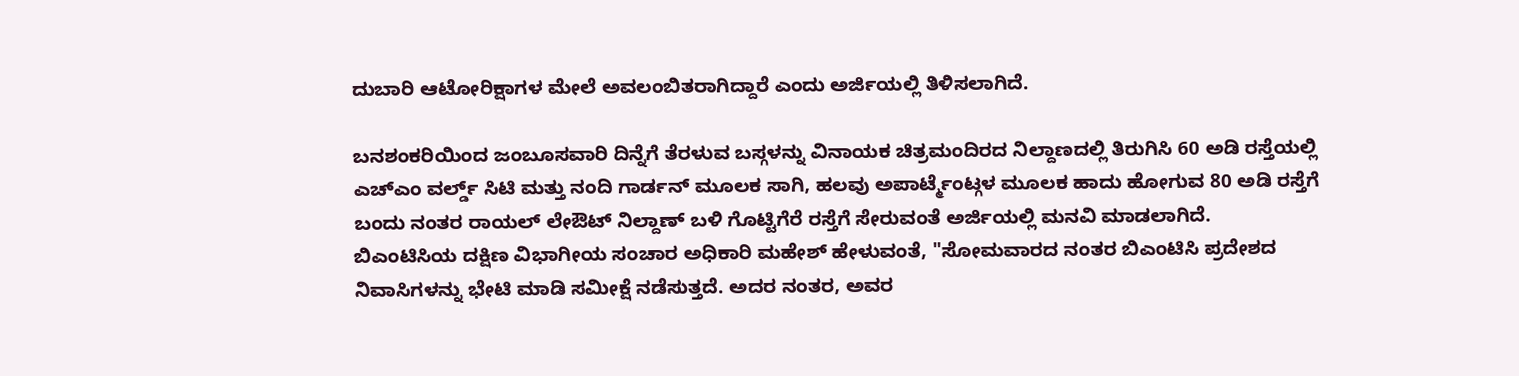ದುಬಾರಿ ಆಟೋರಿಕ್ಷಾಗಳ ಮೇಲೆ ಅವಲಂಬಿತರಾಗಿದ್ದಾರೆ ಎಂದು ಅರ್ಜಿಯಲ್ಲಿ ತಿಳಿಸಲಾಗಿದೆ.

ಬನಶಂಕರಿಯಿಂದ ಜಂಬೂಸವಾರಿ ದಿನ್ನೆಗೆ ತೆರಳುವ ಬಸ್ಗಳನ್ನು ವಿನಾಯಕ ಚಿತ್ರಮಂದಿರದ ನಿಲ್ದಾಣದಲ್ಲಿ ತಿರುಗಿಸಿ 60 ಅಡಿ ರಸ್ತೆಯಲ್ಲಿ ಎಚ್ಎಂ ವರ್ಲ್ಡ್ ಸಿಟಿ ಮತ್ತು ನಂದಿ ಗಾರ್ಡನ್ ಮೂಲಕ ಸಾಗಿ, ಹಲವು ಅಪಾರ್ಟ್ಮೆಂಟ್ಗಳ ಮೂಲಕ ಹಾದು ಹೋಗುವ 80 ಅಡಿ ರಸ್ತೆಗೆ ಬಂದು ನಂತರ ರಾಯಲ್ ಲೇಔಟ್ ನಿಲ್ದಾಣ್ ಬಳಿ ಗೊಟ್ಟಿಗೆರೆ ರಸ್ತೆಗೆ ಸೇರುವಂತೆ ಅರ್ಜಿಯಲ್ಲಿ ಮನವಿ ಮಾಡಲಾಗಿದೆ.
ಬಿಎಂಟಿಸಿಯ ದಕ್ಷಿಣ ವಿಭಾಗೀಯ ಸಂಚಾರ ಅಧಿಕಾರಿ ಮಹೇಶ್ ಹೇಳುವಂತೆ, "ಸೋಮವಾರದ ನಂತರ ಬಿಎಂಟಿಸಿ ಪ್ರದೇಶದ ನಿವಾಸಿಗಳನ್ನು ಭೇಟಿ ಮಾಡಿ ಸಮೀಕ್ಷೆ ನಡೆಸುತ್ತದೆ. ಅದರ ನಂತರ, ಅವರ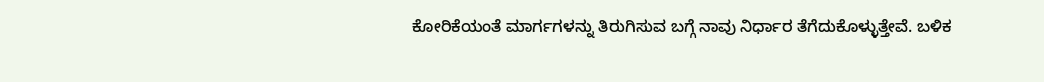ಕೋರಿಕೆಯಂತೆ ಮಾರ್ಗಗಳನ್ನು ತಿರುಗಿಸುವ ಬಗ್ಗೆ ನಾವು ನಿರ್ಧಾರ ತೆಗೆದುಕೊಳ್ಳುತ್ತೇವೆ. ಬಳಿಕ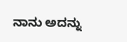ನಾನು ಅದನ್ನು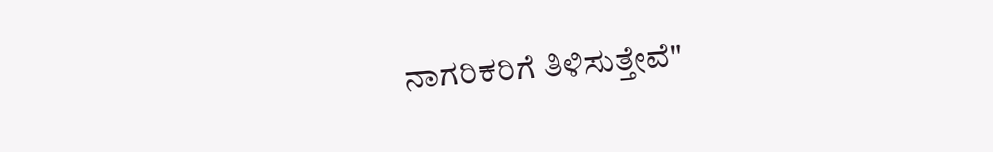ನಾಗರಿಕರಿಗೆ ತಿಳಿಸುತ್ತೇವೆ"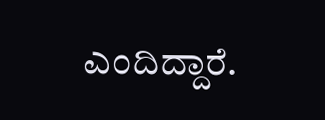ಎಂದಿದ್ದಾರೆ.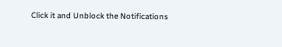Click it and Unblock the Notifications